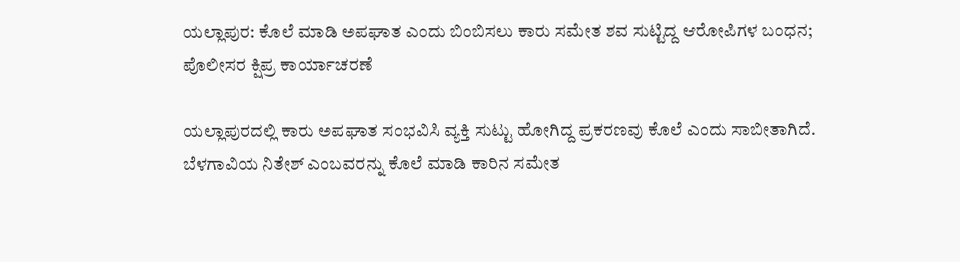ಯಲ್ಲಾಪುರ: ಕೊಲೆ ಮಾಡಿ ಅಪಘಾತ ಎಂದು ಬಿಂಬಿಸಲು ಕಾರು ಸಮೇತ ಶವ ಸುಟ್ಟಿದ್ದ ಆರೋಪಿಗಳ ಬಂಧನ; ಪೊಲೀಸರ ಕ್ಷಿಪ್ರ ಕಾರ್ಯಾಚರಣೆ

ಯಲ್ಲಾಪುರದಲ್ಲಿ ಕಾರು ಅಪಘಾತ ಸಂಭವಿಸಿ ವ್ಯಕ್ತಿ ಸುಟ್ಟು ಹೋಗಿದ್ದ ಪ್ರಕರಣವು ಕೊಲೆ ಎಂದು ಸಾಬೀತಾಗಿದೆ. ಬೆಳಗಾವಿಯ ನಿತೇಶ್ ಎಂಬವರನ್ನು ಕೊಲೆ ಮಾಡಿ ಕಾರಿನ ಸಮೇತ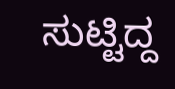ಸುಟ್ಟಿದ್ದ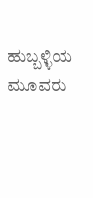ಹುಬ್ಬಳ್ಳಿಯ ಮೂವರು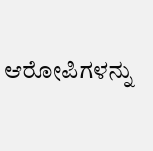ಆರೋಪಿಗಳನ್ನು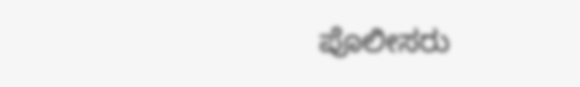ಪೊಲೀಸರು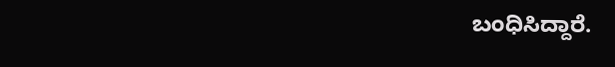ಬಂಧಿಸಿದ್ದಾರೆ.